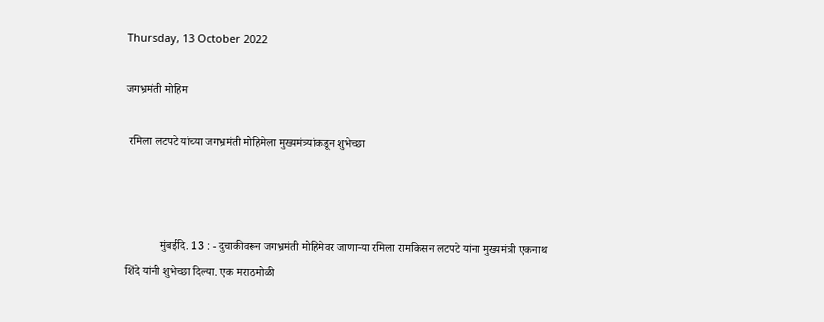Thursday, 13 October 2022

जगभ्रमंती मोहिम

 रमिला लटपटे यांच्या जगभ्रमंती मोहिमेला मुख्यमंत्र्यांकडून शुभेच्छा



            मुंबईदि. 13 : - दुचाकीवरून जगभ्रमंती मोहिमेवर जाणाऱ्या रमिला रामकिसन लटपटे यांना मुख्यमंत्री एकनाथ शिंदे यांनी शुभेच्छा दिल्या. एक मराठमोळी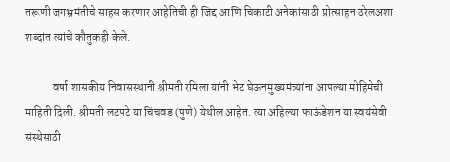तरूणी जगभ्रमंतीचे साहस करणार आहेतिची ही जिद्द आणि चिकाटी अनेकांसाठी प्रोत्साहन ठरेलअशा शब्दांत त्यांचे कौतुकही केले.

            वर्षा शासकीय निवासस्थानी श्रीमती रमिला यांनी भेट घेऊनमुख्यमंत्र्यांना आपल्या मोहिमेची माहिती दिली. श्रीमती लटपटे या चिंचवड (पुणे) येथील आहेत. त्या अहिल्या फाऊंडेशन या स्वयंसेवी संस्थेसाठी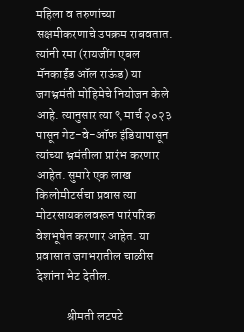महिला व तरुणांच्या सक्षमीकरणाचे उपक्रम राबवतात. त्यांनी रमा (रायजींग एबल मॅनकाईंड ऑल राऊंड) या जगभ्रमंती मोहिमेचे नियोजन केले आहे. त्यानुसार त्या ९ मार्च २०२३ पासून गेट-वे-ऑफ इंडियापासून त्यांच्या भ्रमंतीला प्रारंभ करणार आहेत. सुमारे एक लाख किलोमीटर्सचा प्रवास त्या मोटरसायकलवरून पारंपरिक वेशभूषेत करणार आहेत. या प्रवासात जगभरातील चाळीस देशांना भेट देतील.

            श्रीमती लटपटे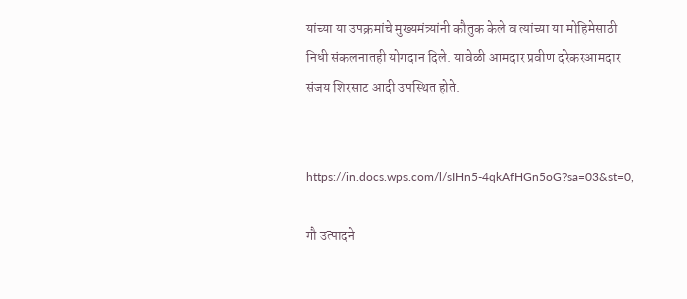यांच्या या उपक्रमांचे मुख्यमंत्र्यांनी कौतुक केले व त्यांच्या या मोहिमेसाठी निधी संकलनातही योगदान दिले. यावेळी आमदार प्रवीण दरेकरआमदार संजय शिरसाट आदी उपस्थित होते.


https://in.docs.wps.com/l/sIHn5-4qkAfHGn5oG?sa=03&st=0,

गौ उत्पादने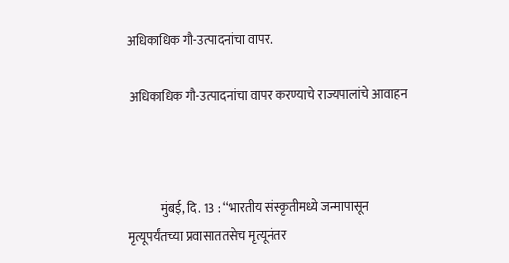अधिकाधिक गौ-उत्पादनांचा वापर.

 अधिकाधिक गौ-उत्पादनांचा वापर करण्याचे राज्यपालांचे आवाहन



             मुंबई, दि. 13 : ‘‘भारतीय संस्कृतीमध्ये जन्मापासून मृत्यूपर्यंतच्या प्रवासाततसेच मृत्यूनंतर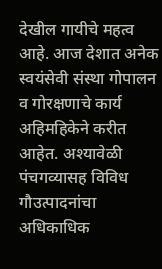देखील गायीचे महत्व आहे. आज देशात अनेक स्वयंसेवी संस्था गोपालन व गोरक्षणाचे कार्य अहिमहिकेने करीत आहेत. अश्यावेळी पंचगव्यासह विविध गौउत्पादनांचा अधिकाधिक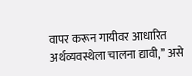वापर करून गायीवर आधारित अर्थव्यवस्थेला चालना द्यावी,’’ असे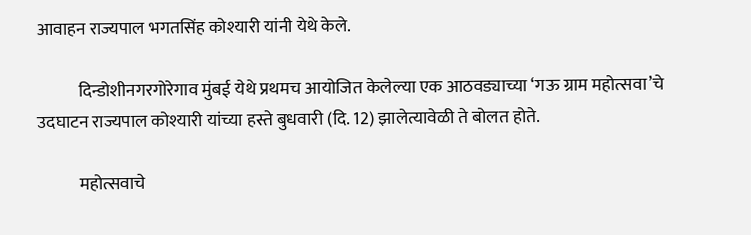आवाहन राज्यपाल भगतसिंह कोश्यारी यांनी येथे केले.

            दिन्डोशीनगरगोरेगाव मुंबई येथे प्रथमच आयोजित केलेल्या एक आठवड्याच्या ‘गऊ ग्राम महोत्सवा’चे उदघाटन राज्यपाल कोश्यारी यांच्या हस्ते बुधवारी (दि. 12) झालेत्यावेळी ते बोलत होते.

            महोत्सवाचे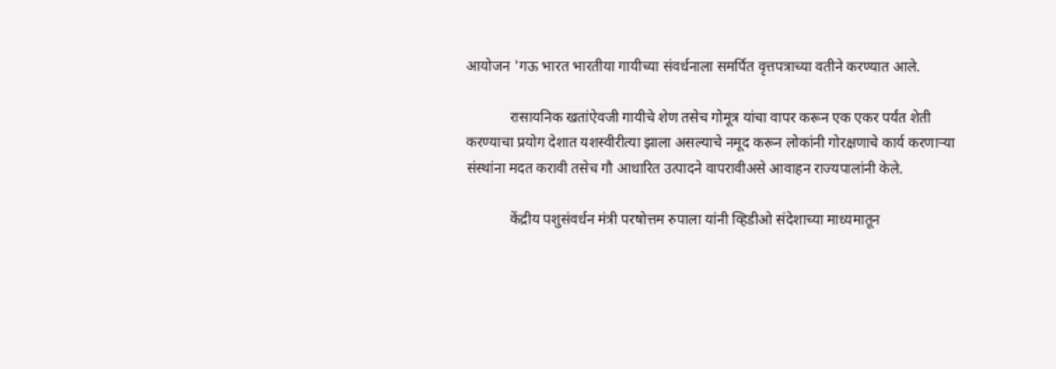आयोजन 'गऊ भारत भारतीया गायीच्या संवर्धनाला समर्पित वृत्तपत्राच्या वतीने करण्यात आले.

            रासायनिक खतांऐवजी गायीचे शेण तसेच गोमूत्र यांचा वापर करून एक एकर पर्यंत शेती करण्याचा प्रयोग देशात यशस्वीरीत्या झाला असल्याचे नमूद करून लोकांनी गोरक्षणाचे कार्य करणाऱ्या संस्थांना मदत करावी तसेच गौ आधारित उत्पादने वापरावीअसे आवाहन राज्यपालांनी केले.

            केंद्रीय पशुसंवर्धन मंत्री परषोत्तम रुपाला यांनी व्हिडीओ संदेशाच्या माध्यमातून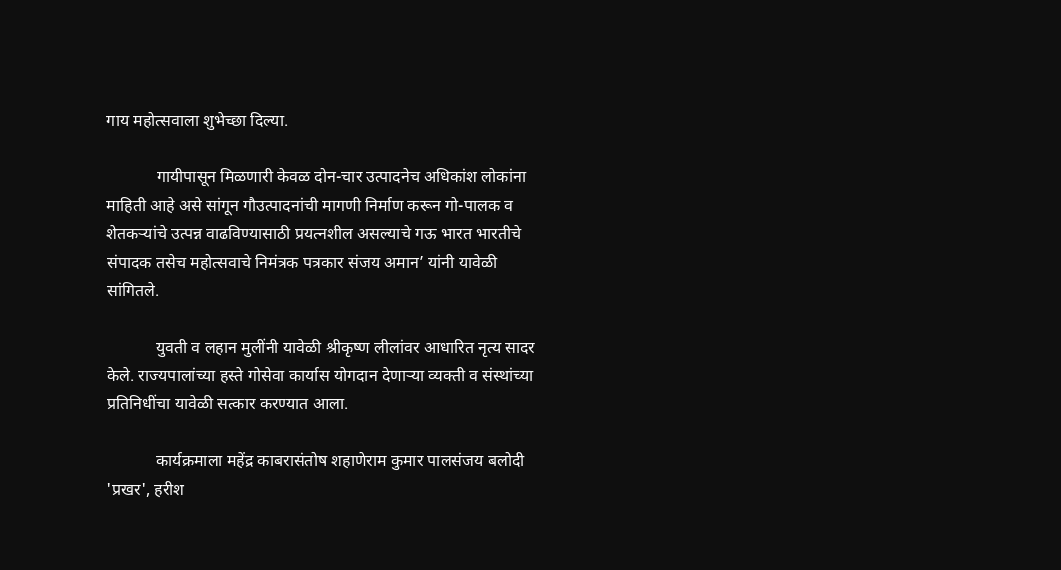गाय महोत्सवाला शुभेच्छा दिल्या.

            गायीपासून मिळणारी केवळ दोन-चार उत्पादनेच अधिकांश लोकांना माहिती आहे असे सांगून गौउत्पादनांची मागणी निर्माण करून गो-पालक व शेतकऱ्यांचे उत्पन्न वाढविण्यासाठी प्रयत्नशील असल्याचे गऊ भारत भारतीचे संपादक तसेच महोत्सवाचे निमंत्रक पत्रकार संजय अमान’ यांनी यावेळी सांगितले.

            युवती व लहान मुलींनी यावेळी श्रीकृष्ण लीलांवर आधारित नृत्य सादर केले. राज्यपालांच्या हस्ते गोसेवा कार्यास योगदान देणाऱ्या व्यक्ती व संस्थांच्या प्रतिनिधींचा यावेळी सत्कार करण्यात आला.

            कार्यक्रमाला महेंद्र काबरासंतोष शहाणेराम कुमार पालसंजय बलोदी 'प्रखर', हरीश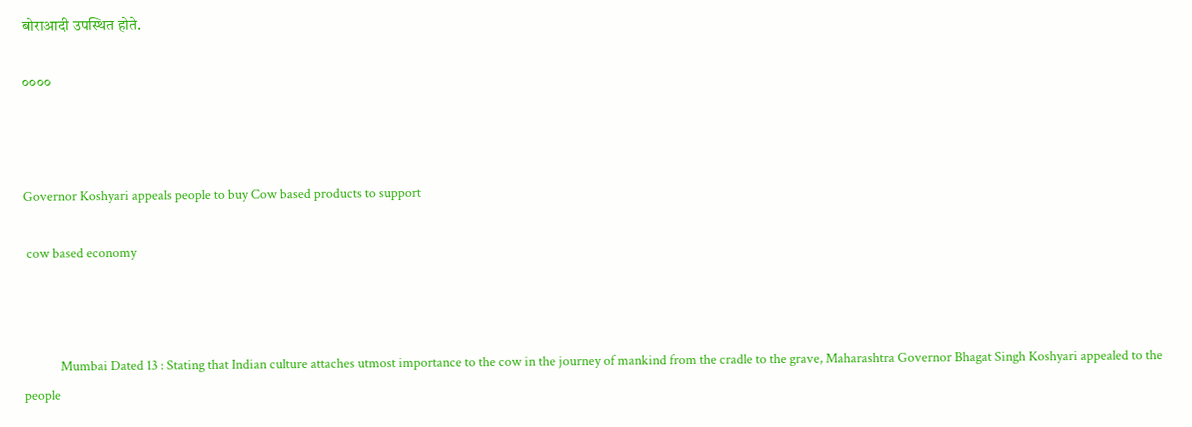बोराआदी उपस्थित होते.

००००



Governor Koshyari appeals people to buy Cow based products to support

 cow based economy



            Mumbai Dated 13 : Stating that Indian culture attaches utmost importance to the cow in the journey of mankind from the cradle to the grave, Maharashtra Governor Bhagat Singh Koshyari appealed to the people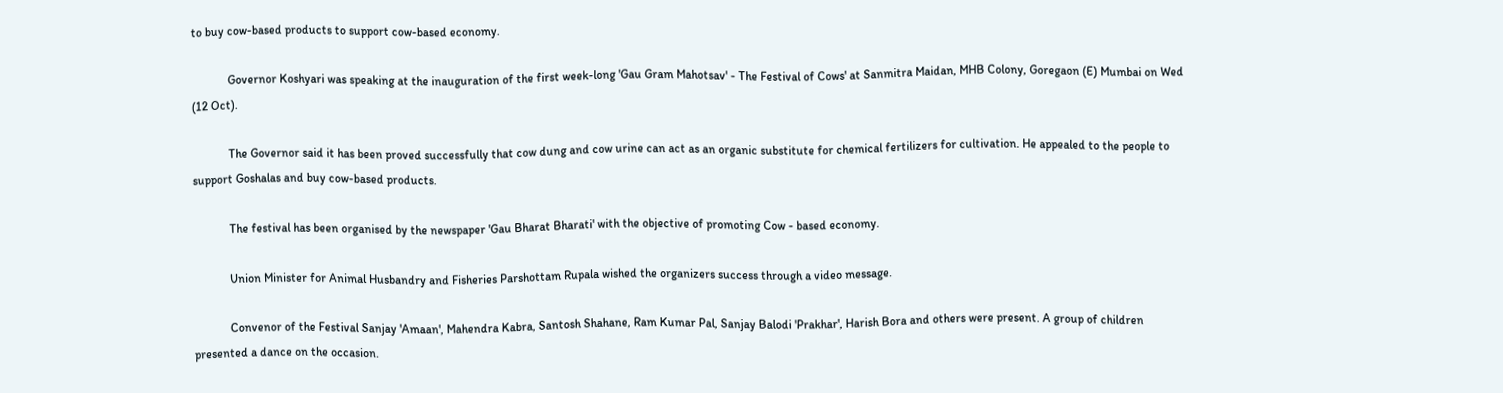to buy cow-based products to support cow-based economy.

            Governor Koshyari was speaking at the inauguration of the first week-long 'Gau Gram Mahotsav' - The Festival of Cows' at Sanmitra Maidan, MHB Colony, Goregaon (E) Mumbai on Wed (12 Oct).

            The Governor said it has been proved successfully that cow dung and cow urine can act as an organic substitute for chemical fertilizers for cultivation. He appealed to the people to support Goshalas and buy cow-based products.

            The festival has been organised by the newspaper 'Gau Bharat Bharati' with the objective of promoting Cow - based economy.

            Union Minister for Animal Husbandry and Fisheries Parshottam Rupala wished the organizers success through a video message.

            Convenor of the Festival Sanjay 'Amaan', Mahendra Kabra, Santosh Shahane, Ram Kumar Pal, Sanjay Balodi 'Prakhar', Harish Bora and others were present. A group of children presented a dance on the occasion.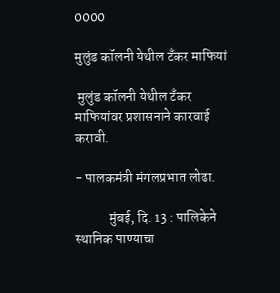0000

मुलुंड कॉलनी येथील टँकर माफियां

 मुलुंड कॉलनी येथील टँकर माफियांवर प्रशासनाने कारवाई करावी.

- पालकमंत्री मंगलप्रभात लोढा.

            मुंबई, दि. 13 : पालिकेने स्थानिक पाण्याचा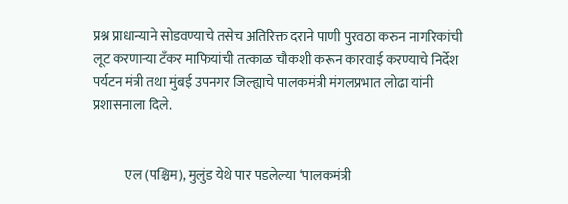प्रश्न प्राधान्याने सोडवण्याचे तसेच अतिरिक्त दराने पाणी पुरवठा करुन नागरिकांची लूट करणाऱ्या टँकर माफियांची तत्काळ चौकशी करून कारवाई करण्याचे निर्देश पर्यटन मंत्री तथा मुंबई उपनगर जिल्ह्याचे पालकमंत्री मंगलप्रभात लोढा यांनी प्रशासनाला दिले.


            एल (पश्च‍िम), मुलुंड येथे पार पडलेल्या ‘पालकमंत्री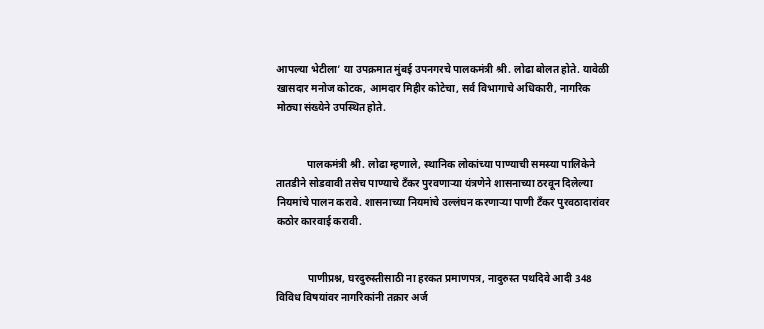आपल्या भेटीला’ या उपक्रमात मुंबई उपनगरचे पालकमंत्री श्री. लोढा बोलत होते. यावेळी खासदार मनोज कोटक, आमदार मिहीर कोटेचा, सर्व विभागाचे अधिकारी, नागरिक मोठ्या संख्येने उपस्थित होते.


            पालकमंत्री श्री. लोढा म्हणाले, स्थानिक लोकांच्या पाण्याची समस्या पालिकेने तातडीने सोडवावी तसेच पाण्याचे टँकर पुरवणाऱ्या यंत्रणेने शासनाच्या ठरवून दिलेल्या नियमांचे पालन करावे. शासनाच्या नियमांचे उल्लंघन करणाऱ्या पाणी टँकर पुरवठादारांवर कठोर कारवाई करावी.


            पाणीप्रश्न, घरदुरुस्तीसाठी ना हरकत प्रमाणपत्र, नादुरुस्त पथदिवे आदी 348 विविध विषयांवर नागरिकांनी तक्रार अर्ज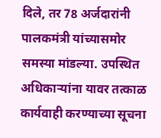दिले, तर 78 अर्जदारांनी पालकमंत्री यांच्यासमोर समस्या मांडल्या. उपस्थित अधिकाऱ्यांना यावर तत्काळ कार्यवाही करण्याच्या सूचना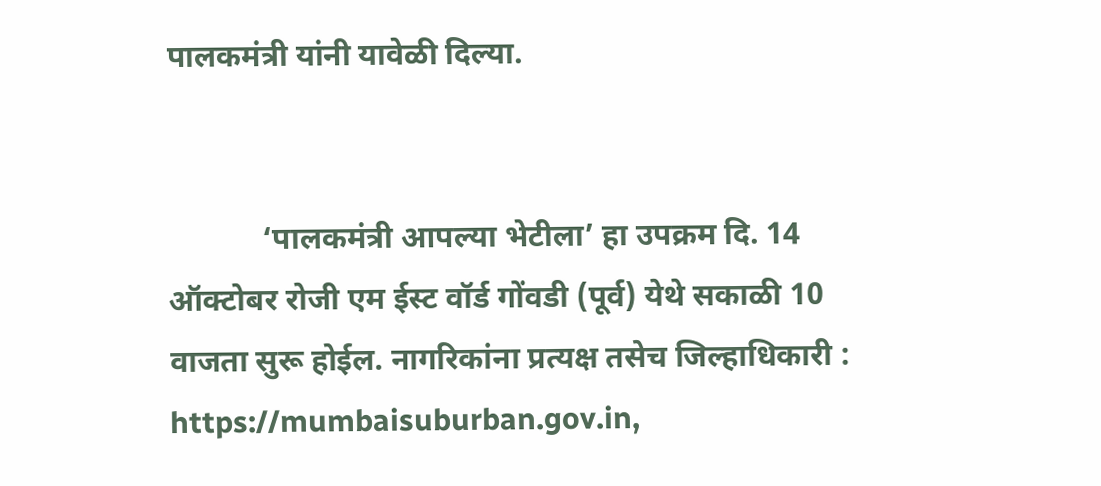पालकमंत्री यांनी यावेळी दिल्या.


            ‘पालकमंत्री आपल्या भेटीला’ हा उपक्रम दि. 14 ऑक्टोबर रोजी एम ईस्ट वॉर्ड गोंवडी (पूर्व) येथे सकाळी 10 वाजता सुरू होईल. नागरिकांना प्रत्यक्ष तसेच जिल्हाधिकारी : https://mumbaisuburban.gov.in,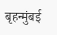बृहन्मुंबई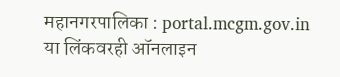महानगरपालिका : portal.mcgm.gov.in या लिंकवरही ऑनलाइन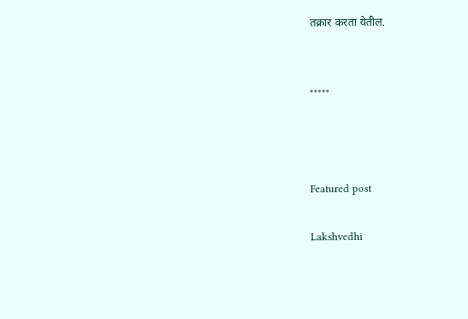तक्रार करता येतील.


*****



Featured post

Lakshvedhi